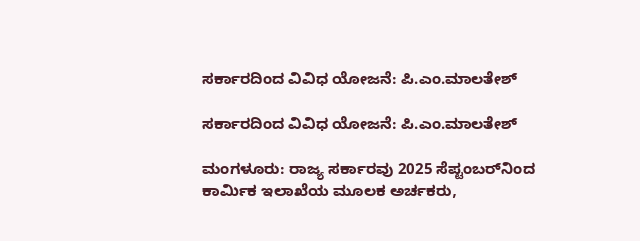ಸರ್ಕಾರದಿಂದ ವಿವಿಧ ಯೋಜನೆ: ಪಿ.ಎಂ.ಮಾಲತೇಶ್

ಸರ್ಕಾರದಿಂದ ವಿವಿಧ ಯೋಜನೆ: ಪಿ.ಎಂ.ಮಾಲತೇಶ್

ಮಂಗಳೂರು: ರಾಜ್ಯ ಸರ್ಕಾರವು 2025 ಸೆಪ್ಟಂಬರ್‌ನಿಂದ ಕಾರ್ಮಿಕ ಇಲಾಖೆಯ ಮೂಲಕ ಅರ್ಚಕರು,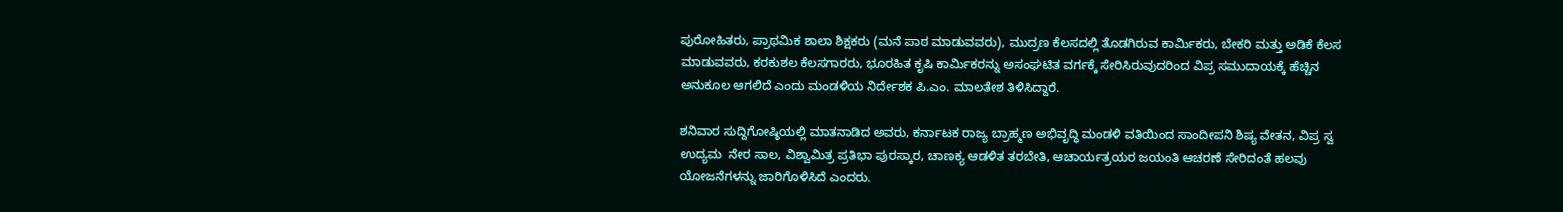ಪುರೋಹಿತರು, ಪ್ರಾಥಮಿಕ ಶಾಲಾ ಶಿಕ್ಷಕರು (ಮನೆ ಪಾಠ ಮಾಡುವವರು), ಮುದ್ರಣ ಕೆಲಸದಲ್ಲಿ ತೊಡಗಿರುವ ಕಾರ್ಮಿಕರು, ಬೇಕರಿ ಮತ್ತು ಅಡಿಕೆ ಕೆಲಸ ಮಾಡುವವರು, ಕರಕುಶಲ ಕೆಲಸಗಾರರು, ಭೂರಹಿತ ಕೃಷಿ ಕಾರ್ಮಿಕರನ್ನು ಅಸಂಘಟಿತ ವರ್ಗಕ್ಕೆ ಸೇರಿಸಿರುವುದರಿಂದ ವಿಪ್ರ ಸಮುದಾಯಕ್ಕೆ ಹೆಚ್ಚಿನ ಅನುಕೂಲ ಆಗಲಿದೆ ಎಂದು ಮಂಡಳಿಯ ನಿರ್ದೇಶಕ ಪಿ.ಎಂ. ಮಾಲತೇಶ ತಿಳಿಸಿದ್ದಾರೆ.

ಶನಿವಾರ ಸುದ್ದಿಗೋಷ್ಠಿಯಲ್ಲಿ ಮಾತನಾಡಿದ ಅವರು, ಕರ್ನಾಟಕ ರಾಜ್ಯ ಬ್ರಾಹ್ಮಣ ಅಭಿವೃದ್ಧಿ ಮಂಡಳಿ ವತಿಯಿಂದ ಸಾಂದೀಪನಿ ಶಿಷ್ಯ ವೇತನ, ವಿಪ್ರ ಸ್ವ ಉದ್ಯಮ  ನೇರ ಸಾಲ, ವಿಶ್ವಾಮಿತ್ರ ಪ್ರತಿಭಾ ಪುರಸ್ಕಾರ, ಚಾಣಕ್ಯ ಆಡಳಿತ ತರಬೇತಿ, ಆಚಾರ್ಯತ್ರಯರ ಜಯಂತಿ ಆಚರಣೆ ಸೇರಿದಂತೆ ಹಲವು ಯೋಜನೆಗಳನ್ನು ಜಾರಿಗೊಳಿಸಿದೆ ಎಂದರು.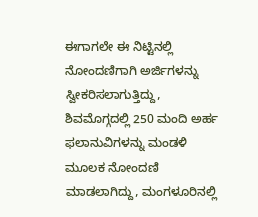ಈಗಾಗಲೇ ಈ ನಿಟ್ಟಿನಲ್ಲಿ ನೋಂದಣಿಗಾಗಿ ಅರ್ಜಿಗಳನ್ನು ಸ್ವೀಕರಿಸಲಾಗುತ್ತಿದ್ದು, ಶಿವಮೊಗ್ಗದಲ್ಲಿ 250 ಮಂದಿ ಅರ್ಹ ಫಲಾನುವಿಗಳನ್ನು ಮಂಡಳಿ ಮೂಲಕ ನೋಂದಣಿ ಮಾಡಲಾಗಿದ್ದು, ಮಂಗಳೂರಿನಲ್ಲಿ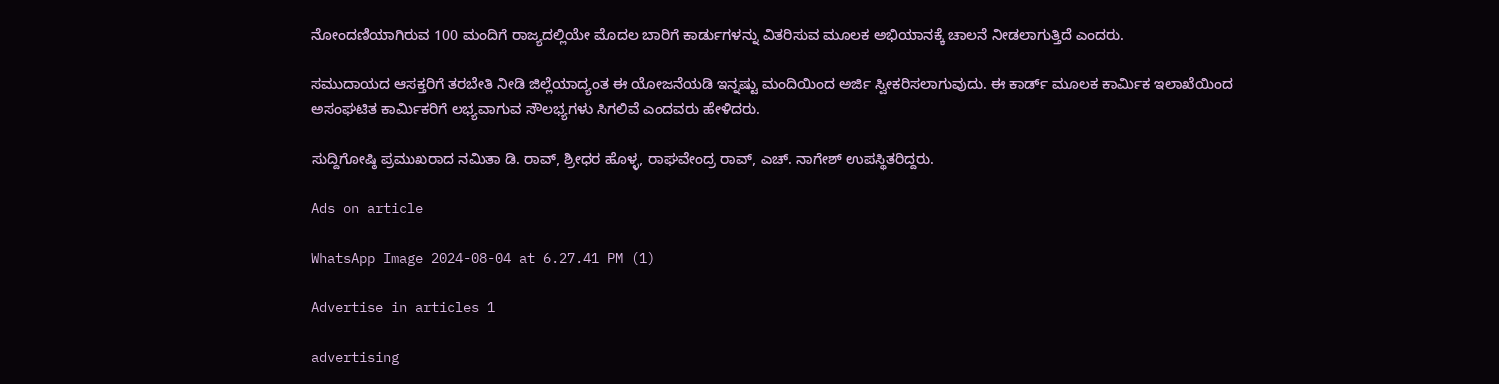ನೋಂದಣಿಯಾಗಿರುವ 100 ಮಂದಿಗೆ ರಾಜ್ಯದಲ್ಲಿಯೇ ಮೊದಲ ಬಾರಿಗೆ ಕಾರ್ಡುಗಳನ್ನು ವಿತರಿಸುವ ಮೂಲಕ ಅಭಿಯಾನಕ್ಕೆ ಚಾಲನೆ ನೀಡಲಾಗುತ್ತಿದೆ ಎಂದರು.

ಸಮುದಾಯದ ಆಸಕ್ತರಿಗೆ ತರಬೇತಿ ನೀಡಿ ಜಿಲ್ಲೆಯಾದ್ಯಂತ ಈ ಯೋಜನೆಯಡಿ ಇನ್ನಷ್ಟು ಮಂದಿಯಿಂದ ಅರ್ಜಿ ಸ್ವೀಕರಿಸಲಾಗುವುದು. ಈ ಕಾರ್ಡ್ ಮೂಲಕ ಕಾರ್ಮಿಕ ಇಲಾಖೆಯಿಂದ ಅಸಂಘಟಿತ ಕಾರ್ಮಿಕರಿಗೆ ಲಭ್ಯವಾಗುವ ಸೌಲಭ್ಯಗಳು ಸಿಗಲಿವೆ ಎಂದವರು ಹೇಳಿದರು.

ಸುದ್ದಿಗೋಷ್ಠಿ ಪ್ರಮುಖರಾದ ನಮಿತಾ ಡಿ. ರಾವ್, ಶ್ರೀಧರ ಹೊಳ್ಳ, ರಾಘವೇಂದ್ರ ರಾವ್, ಎಚ್. ನಾಗೇಶ್ ಉಪಸ್ಥಿತರಿದ್ದರು.

Ads on article

WhatsApp Image 2024-08-04 at 6.27.41 PM (1)

Advertise in articles 1

advertising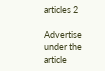articles 2

Advertise under the article